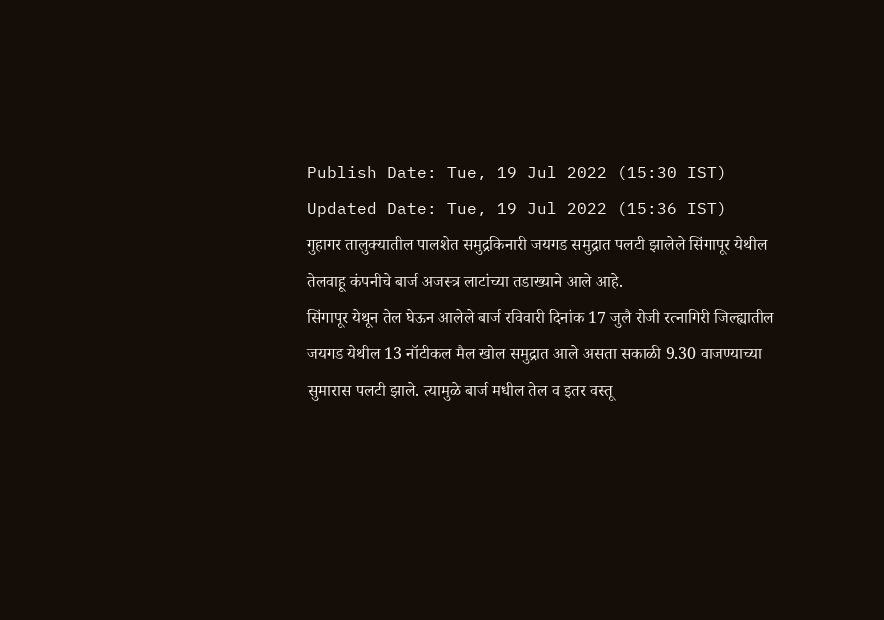Publish Date: Tue, 19 Jul 2022 (15:30 IST)
Updated Date: Tue, 19 Jul 2022 (15:36 IST)
गुहागर तालुक्यातील पालशेत समुद्रकिनारी जयगड समुद्रात पलटी झालेले सिंगापूर येथील तेलवाहू कंपनीचे बार्ज अजस्त्र लाटांच्या तडाख्याने आले आहे.
सिंगापूर येथून तेल घेऊन आलेले बार्ज रविवारी दिनांक 17 जुलै रोजी रत्नागिरी जिल्ह्यातील जयगड येथील 13 नॉटीकल मैल खोल समुद्रात आले असता सकाळी 9.30 वाजण्याच्या सुमारास पलटी झाले. त्यामुळे बार्ज मधील तेल व इतर वस्तू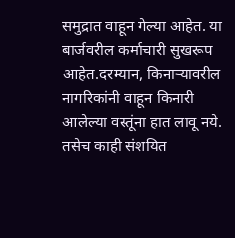समुद्रात वाहून गेल्या आहेत. या बार्जवरील कर्माचारी सुखरूप आहेत.दरम्यान, किनाऱ्यावरील नागरिकांनी वाहून किनारी आलेल्या वस्तूंना हात लावू नये. तसेच काही संशयित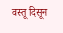वस्तू दिसून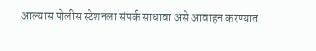आल्यास पोलीस स्टेशनला संपर्क साधावा असे आवाहन करण्यात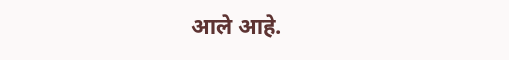आले आहे.